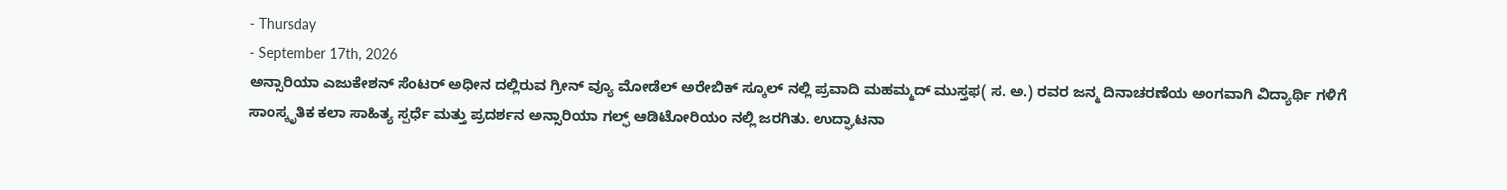- Thursday
- September 17th, 2026
ಅನ್ಸಾರಿಯಾ ಎಜುಕೇಶನ್ ಸೆಂಟರ್ ಅಧೀನ ದಲ್ಲಿರುವ ಗ್ರೀನ್ ವ್ಯೂ ಮೋಡೆಲ್ ಅರೇಬಿಕ್ ಸ್ಕೂಲ್ ನಲ್ಲಿ ಪ್ರವಾದಿ ಮಹಮ್ಮದ್ ಮುಸ್ತಫ( ಸ. ಅ.) ರವರ ಜನ್ಮ ದಿನಾಚರಣೆಯ ಅಂಗವಾಗಿ ವಿದ್ಯಾರ್ಥಿ ಗಳಿಗೆ ಸಾಂಸ್ಕೃತಿಕ ಕಲಾ ಸಾಹಿತ್ಯ ಸ್ಪರ್ಧೆ ಮತ್ತು ಪ್ರದರ್ಶನ ಅನ್ಸಾರಿಯಾ ಗಲ್ಫ್ ಆಡಿಟೋರಿಯಂ ನಲ್ಲಿ ಜರಗಿತು. ಉದ್ಘಾಟನಾ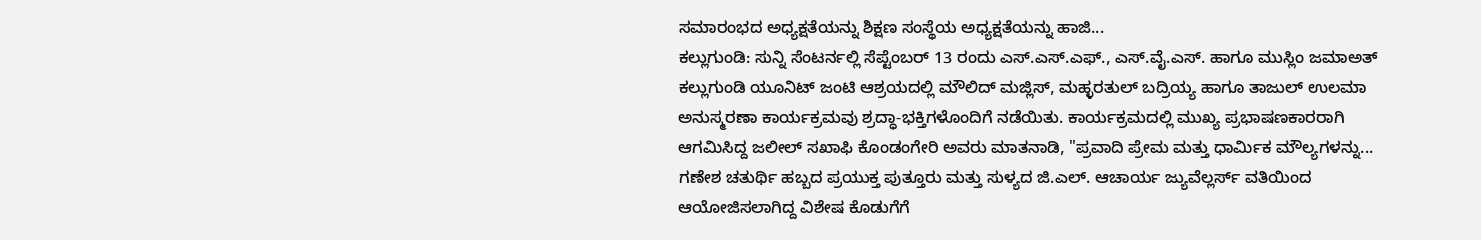ಸಮಾರಂಭದ ಅಧ್ಯಕ್ಷತೆಯನ್ನು ಶಿಕ್ಷಣ ಸಂಸ್ಥೆಯ ಅಧ್ಯಕ್ಷತೆಯನ್ನು ಹಾಜಿ...
ಕಲ್ಲುಗುಂಡಿ: ಸುನ್ನಿ ಸೆಂಟರ್ನಲ್ಲಿ ಸೆಪ್ಟೆಂಬರ್ 13 ರಂದು ಎಸ್.ಎಸ್.ಎಫ್., ಎಸ್.ವೈ.ಎಸ್. ಹಾಗೂ ಮುಸ್ಲಿಂ ಜಮಾಅತ್ ಕಲ್ಲುಗುಂಡಿ ಯೂನಿಟ್ ಜಂಟಿ ಆಶ್ರಯದಲ್ಲಿ ಮೌಲಿದ್ ಮಜ್ಲಿಸ್, ಮಹ್ಳರತುಲ್ ಬದ್ರಿಯ್ಯ ಹಾಗೂ ತಾಜುಲ್ ಉಲಮಾ ಅನುಸ್ಮರಣಾ ಕಾರ್ಯಕ್ರಮವು ಶ್ರದ್ಧಾ-ಭಕ್ತಿಗಳೊಂದಿಗೆ ನಡೆಯಿತು. ಕಾರ್ಯಕ್ರಮದಲ್ಲಿ ಮುಖ್ಯ ಪ್ರಭಾಷಣಕಾರರಾಗಿ ಆಗಮಿಸಿದ್ದ ಜಲೀಲ್ ಸಖಾಫಿ ಕೊಂಡಂಗೇರಿ ಅವರು ಮಾತನಾಡಿ, "ಪ್ರವಾದಿ ಪ್ರೇಮ ಮತ್ತು ಧಾರ್ಮಿಕ ಮೌಲ್ಯಗಳನ್ನು...
ಗಣೇಶ ಚತುರ್ಥಿ ಹಬ್ಬದ ಪ್ರಯುಕ್ತ ಪುತ್ತೂರು ಮತ್ತು ಸುಳ್ಯದ ಜಿ.ಎಲ್. ಆಚಾರ್ಯ ಜ್ಯುವೆಲ್ಲರ್ಸ್ ವತಿಯಿಂದ ಆಯೋಜಿಸಲಾಗಿದ್ದ ವಿಶೇಷ ಕೊಡುಗೆಗೆ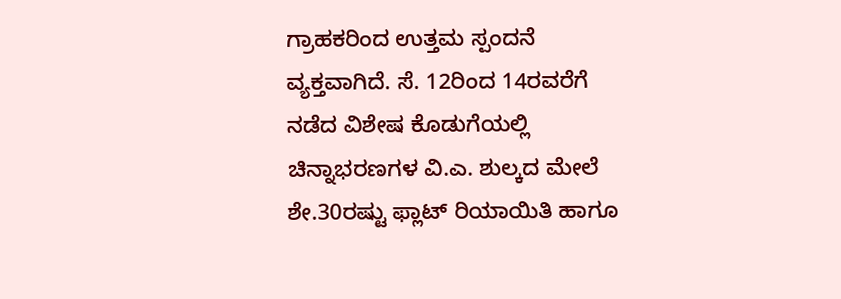ಗ್ರಾಹಕರಿಂದ ಉತ್ತಮ ಸ್ಪಂದನೆ ವ್ಯಕ್ತವಾಗಿದೆ. ಸೆ. 12ರಿಂದ 14ರವರೆಗೆ ನಡೆದ ವಿಶೇಷ ಕೊಡುಗೆಯಲ್ಲಿ ಚಿನ್ನಾಭರಣಗಳ ವಿ.ಎ. ಶುಲ್ಕದ ಮೇಲೆ ಶೇ.30ರಷ್ಟು ಫ್ಲಾಟ್ ರಿಯಾಯಿತಿ ಹಾಗೂ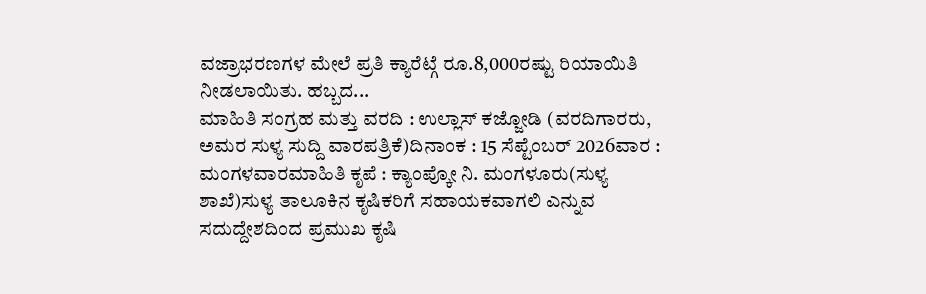ವಜ್ರಾಭರಣಗಳ ಮೇಲೆ ಪ್ರತಿ ಕ್ಯಾರೆಟ್ಗೆ ರೂ.8,000ರಷ್ಟು ರಿಯಾಯಿತಿ ನೀಡಲಾಯಿತು. ಹಬ್ಬದ...
ಮಾಹಿತಿ ಸಂಗ್ರಹ ಮತ್ತು ವರದಿ : ಉಲ್ಲಾಸ್ ಕಜ್ಜೋಡಿ (ವರದಿಗಾರರು, ಅಮರ ಸುಳ್ಯ ಸುದ್ದಿ ವಾರಪತ್ರಿಕೆ)ದಿನಾಂಕ : 15 ಸೆಪ್ಟೆಂಬರ್ 2026ವಾರ : ಮಂಗಳವಾರಮಾಹಿತಿ ಕೃಪೆ : ಕ್ಯಾಂಪ್ಕೋ ನಿ. ಮಂಗಳೂರು(ಸುಳ್ಯ ಶಾಖೆ)ಸುಳ್ಯ ತಾಲೂಕಿನ ಕೃಷಿಕರಿಗೆ ಸಹಾಯಕವಾಗಲಿ ಎನ್ನುವ ಸದುದ್ದೇಶದಿಂದ ಪ್ರಮುಖ ಕೃಷಿ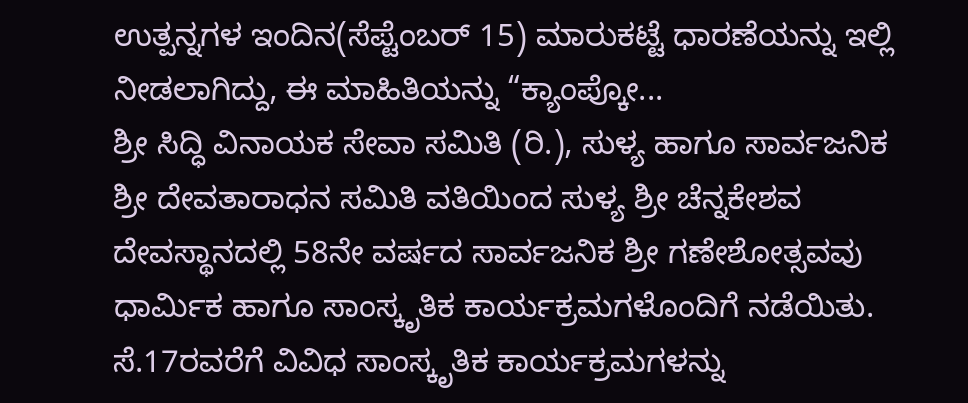ಉತ್ಪನ್ನಗಳ ಇಂದಿನ(ಸೆಪ್ಟೆಂಬರ್ 15) ಮಾರುಕಟ್ಟೆ ಧಾರಣೆಯನ್ನು ಇಲ್ಲಿ ನೀಡಲಾಗಿದ್ದು, ಈ ಮಾಹಿತಿಯನ್ನು “ಕ್ಯಾಂಪ್ಕೋ...
ಶ್ರೀ ಸಿದ್ಧಿ ವಿನಾಯಕ ಸೇವಾ ಸಮಿತಿ (ರಿ.), ಸುಳ್ಯ ಹಾಗೂ ಸಾರ್ವಜನಿಕ ಶ್ರೀ ದೇವತಾರಾಧನ ಸಮಿತಿ ವತಿಯಿಂದ ಸುಳ್ಯ ಶ್ರೀ ಚೆನ್ನಕೇಶವ ದೇವಸ್ಥಾನದಲ್ಲಿ 58ನೇ ವರ್ಷದ ಸಾರ್ವಜನಿಕ ಶ್ರೀ ಗಣೇಶೋತ್ಸವವು ಧಾರ್ಮಿಕ ಹಾಗೂ ಸಾಂಸ್ಕೃತಿಕ ಕಾರ್ಯಕ್ರಮಗಳೊಂದಿಗೆ ನಡೆಯಿತು. ಸೆ.17ರವರೆಗೆ ವಿವಿಧ ಸಾಂಸ್ಕೃತಿಕ ಕಾರ್ಯಕ್ರಮಗಳನ್ನು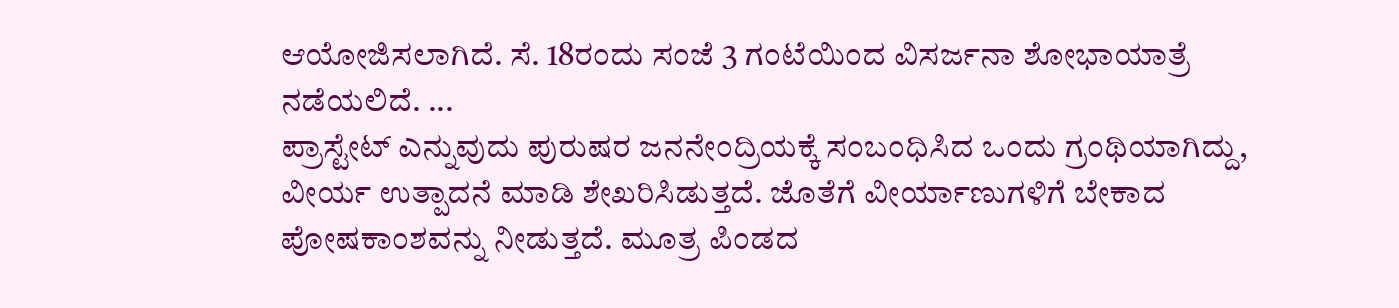ಆಯೋಜಿಸಲಾಗಿದೆ. ಸೆ. 18ರಂದು ಸಂಜೆ 3 ಗಂಟೆಯಿಂದ ವಿಸರ್ಜನಾ ಶೋಭಾಯಾತ್ರೆ ನಡೆಯಲಿದೆ. ...
ಪ್ರಾಸ್ಟೇಟ್ ಎನ್ನುವುದು ಪುರುಷರ ಜನನೇಂದ್ರಿಯಕ್ಕೆ ಸಂಬಂಧಿಸಿದ ಒಂದು ಗ್ರಂಥಿಯಾಗಿದ್ದು, ವೀರ್ಯ ಉತ್ಪಾದನೆ ಮಾಡಿ ಶೇಖರಿಸಿಡುತ್ತದೆ. ಜೊತೆಗೆ ವೀರ್ಯಾಣುಗಳಿಗೆ ಬೇಕಾದ ಪೋಷಕಾಂಶವನ್ನು ನೀಡುತ್ತದೆ. ಮೂತ್ರ ಪಿಂಡದ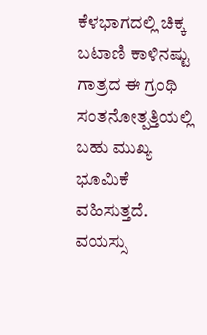ಕೆಳಭಾಗದಲ್ಲಿ ಚಿಕ್ಕ ಬಟಾಣಿ ಕಾಳಿನಷ್ಟು ಗಾತ್ರದ ಈ ಗ್ರಂಥಿ ಸಂತನೋತ್ಪತ್ತಿಯಲ್ಲಿ ಬಹು ಮುಖ್ಯ ಭೂಮಿಕೆ ವಹಿಸುತ್ತದೆ. ವಯಸ್ಸು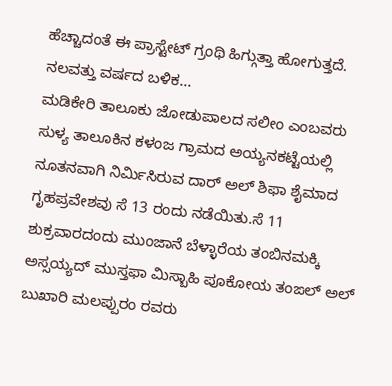ಹೆಚ್ಚಾದಂತೆ ಈ ಪ್ರಾಸ್ಟೇಟ್ ಗ್ರಂಥಿ ಹಿಗ್ಗುತ್ತಾ ಹೋಗುತ್ತದೆ. ನಲವತ್ತು ವರ್ಷದ ಬಳಿಕ...
ಮಡಿಕೇರಿ ತಾಲೂಕು ಜೋಡುಪಾಲದ ಸಲೀಂ ಎಂಬವರು ಸುಳ್ಯ ತಾಲೂಕಿನ ಕಳಂಜ ಗ್ರಾಮದ ಅಯ್ಯನಕಟ್ಟೆಯಲ್ಲಿ ನೂತನವಾಗಿ ನಿರ್ಮಿಸಿರುವ ದಾರ್ ಅಲ್ ಶಿಫಾ ಶೈಮಾದ ಗೃಹಪ್ರವೇಶವು ಸೆ 13 ರಂದು ನಡೆಯಿತು.ಸೆ 11 ಶುಕ್ರವಾರದಂದು ಮುಂಜಾನೆ ಬೆಳ್ಳಾರೆಯ ತಂಬಿನಮಕ್ಕಿ ಅಸ್ಸಯ್ಯದ್ ಮುಸ್ತಫಾ ಮಿಸ್ಬಾಹಿ ಪೂಕೋಯ ತಂಙಲ್ ಅಲ್ ಬುಖಾರಿ ಮಲಪ್ಪುರಂ ರವರು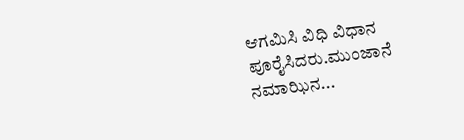ಆಗಮಿಸಿ ವಿಧಿ ವಿಧಾನ ಪೂರೈಸಿದರು.ಮುಂಜಾನೆ ನಮಾಝಿನ...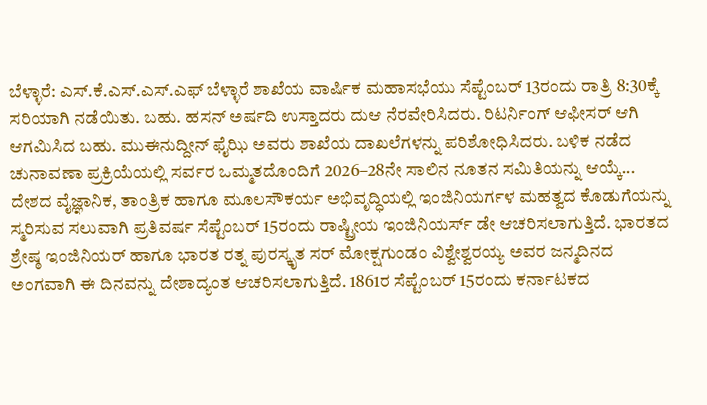ಬೆಳ್ಳಾರೆ: ಎಸ್.ಕೆ.ಎಸ್.ಎಸ್.ಎಫ್ ಬೆಳ್ಳಾರೆ ಶಾಖೆಯ ವಾರ್ಷಿಕ ಮಹಾಸಭೆಯು ಸೆಪ್ಟೆಂಬರ್ 13ರಂದು ರಾತ್ರಿ 8:30ಕ್ಕೆ ಸರಿಯಾಗಿ ನಡೆಯಿತು. ಬಹು. ಹಸನ್ ಅರ್ಷದಿ ಉಸ್ತಾದರು ದುಆ ನೆರವೇರಿಸಿದರು. ರಿಟರ್ನಿಂಗ್ ಆಫೀಸರ್ ಆಗಿ ಆಗಮಿಸಿದ ಬಹು. ಮುಈನುದ್ದೀನ್ ಫೈಝಿ ಅವರು ಶಾಖೆಯ ದಾಖಲೆಗಳನ್ನು ಪರಿಶೋಧಿಸಿದರು. ಬಳಿಕ ನಡೆದ ಚುನಾವಣಾ ಪ್ರಕ್ರಿಯೆಯಲ್ಲಿ ಸರ್ವರ ಒಮ್ಮತದೊಂದಿಗೆ 2026–28ನೇ ಸಾಲಿನ ನೂತನ ಸಮಿತಿಯನ್ನು ಆಯ್ಕೆ...
ದೇಶದ ವೈಜ್ಞಾನಿಕ, ತಾಂತ್ರಿಕ ಹಾಗೂ ಮೂಲಸೌಕರ್ಯ ಅಭಿವೃದ್ಧಿಯಲ್ಲಿ ಇಂಜಿನಿಯರ್ಗಳ ಮಹತ್ವದ ಕೊಡುಗೆಯನ್ನು ಸ್ಮರಿಸುವ ಸಲುವಾಗಿ ಪ್ರತಿವರ್ಷ ಸೆಪ್ಟೆಂಬರ್ 15ರಂದು ರಾಷ್ಟ್ರೀಯ ಇಂಜಿನಿಯರ್ಸ್ ಡೇ ಆಚರಿಸಲಾಗುತ್ತಿದೆ. ಭಾರತದ ಶ್ರೇಷ್ಠ ಇಂಜಿನಿಯರ್ ಹಾಗೂ ಭಾರತ ರತ್ನ ಪುರಸ್ಕೃತ ಸರ್ ಮೋಕ್ಷಗುಂಡಂ ವಿಶ್ವೇಶ್ವರಯ್ಯ ಅವರ ಜನ್ಮದಿನದ ಅಂಗವಾಗಿ ಈ ದಿನವನ್ನು ದೇಶಾದ್ಯಂತ ಆಚರಿಸಲಾಗುತ್ತಿದೆ. 1861ರ ಸೆಪ್ಟೆಂಬರ್ 15ರಂದು ಕರ್ನಾಟಕದ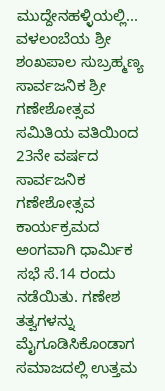ಮುದ್ದೇನಹಳ್ಳಿಯಲ್ಲಿ...
ವಳಲಂಬೆಯ ಶ್ರೀ ಶಂಖಪಾಲ ಸುಬ್ರಹ್ಮಣ್ಯ ಸಾರ್ವಜನಿಕ ಶ್ರೀ ಗಣೇಶೋತ್ಸವ ಸಮಿತಿಯ ವತಿಯಿಂದ 23ನೇ ವರ್ಷದ ಸಾರ್ವಜನಿಕ ಗಣೇಶೋತ್ಸವ ಕಾರ್ಯಕ್ರಮದ ಅಂಗವಾಗಿ ಧಾರ್ಮಿಕ ಸಭೆ ಸೆ.14 ರಂದು ನಡೆಯಿತು. ಗಣೇಶ ತತ್ವಗಳನ್ನು ಮೈಗೂಡಿಸಿಕೊಂಡಾಗ ಸಮಾಜದಲ್ಲಿ ಉತ್ತಮ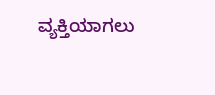ವ್ಯಕ್ತಿಯಾಗಲು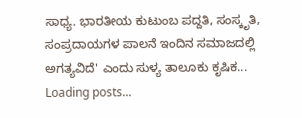ಸಾಧ್ಯ. ಭಾರತೀಯ ಕುಟುಂಬ ಪದ್ದತಿ, ಸಂಸ್ಕೃತಿ, ಸಂಪ್ರದಾಯಗಳ ಪಾಲನೆ ಇಂದಿನ ಸಮಾಜದಲ್ಲಿ ಅಗತ್ಯವಿದೆ' ಎಂದು ಸುಳ್ಯ ತಾಲೂಕು ಕೃಷಿಕ...
Loading posts...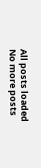All posts loaded
No more posts